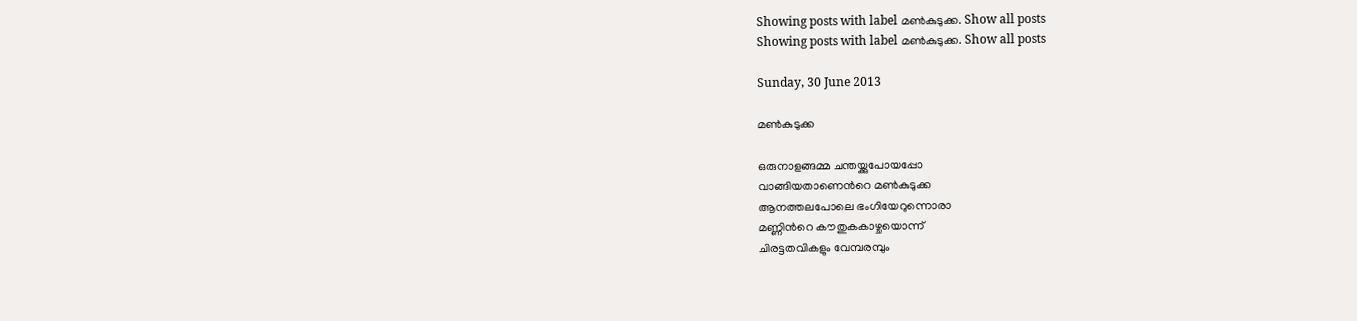Showing posts with label മണ്‍കുടുക്ക. Show all posts
Showing posts with label മണ്‍കുടുക്ക. Show all posts

Sunday, 30 June 2013

മണ്‍കുടുക്ക

ഒരുനാളങ്ങമ്മ ചന്തയ്ക്കുപോയപ്പോ
വാങ്ങിയതാണെന്‍റെ മണ്‍കുടുക്ക
ആനത്തലപോലെ ഭംഗിയേറുന്നൊരാ
മണ്ണിന്‍റെ കൗതുകകാഴ്ചയൊന്ന്
ചിര‌ട്ടതവികളും വേമ്പരമ്പും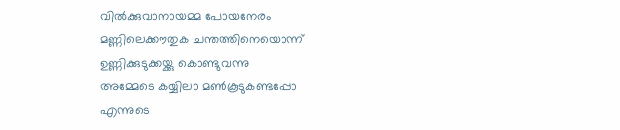വില്‍ക്കുവാനായമ്മ പോയനേരം
മണ്ണിലെക്കൗതുക ചന്തത്തിനെയൊന്ന്
ഉണ്ണിക്കുടുക്കയ്ക്കു കൊണ്ടുവന്നു
അമ്മേടെ കയ്യിലാ മണ്‍കൂടുകണ്ടപ്പോ
എന്നുടെ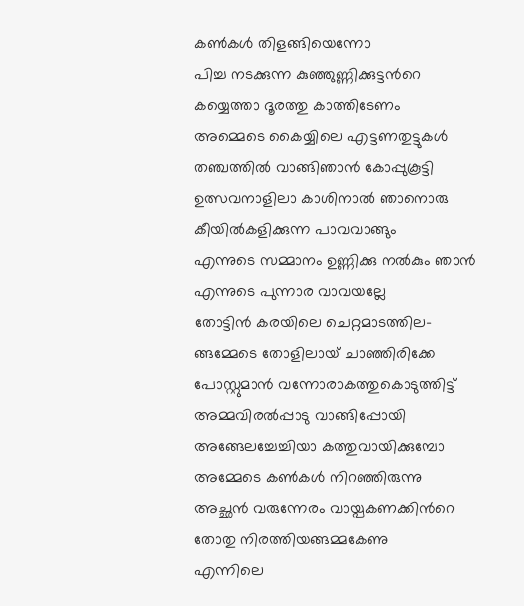കണ്‍കള്‍ തിളങ്ങിയെന്നോ
പിച്ച നടക്കുന്ന കുഞ്ഞുണ്ണിക്കുട്ടന്‍റെ
കയ്യെത്താ ദൂരത്തു കാത്തിടേണം
അമ്മെടെ കൈയ്യിലെ എട്ടണതുട്ടുകള്‍
തഞ്ചത്തില്‍ വാങ്ങിഞാന്‍ കോപ്പുകൂട്ടി
ഉത്സവനാളിലാ കാശിനാല്‍ ഞാനൊരു
കീയില്‍കളിക്കുന്ന പാവവാങ്ങും
എന്നുടെ സമ്മാനം ഉണ്ണിക്കു നല്‍കും ഞാന്‍
എന്നുടെ പുന്നാര വാവയല്ലേ
തോട്ടിന്‍ കരയിലെ ചെറ്റമാടത്തില-
ങ്ങമ്മേടെ തോളിലായ് ചാഞ്ഞിരിക്കേ
പോസ്റ്റുമാന്‍ വന്നോരാകത്തുകൊടുത്തിട്ട്
അമ്മവിരല്‍പ്പാടു വാങ്ങിപ്പോയി
അങ്ങേലച്ചേച്ചിയാ കത്തുവായിക്കുമ്പോ
അമ്മേടെ കണ്‍കള്‍ നിറഞ്ഞിരുന്നു
അച്ഛന്‍ വരുന്നേരം വായ്പകണക്കിന്‍റെ
തോതു നിരത്തിയങ്ങമ്മകേണു
എന്നിലെ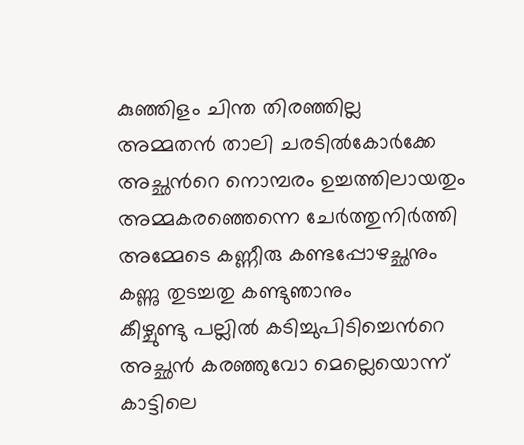കുഞ്ഞിളം ചിന്ത തിരഞ്ഞില്ല
അമ്മതന്‍ താലി ചരടില്‍കോര്‍ക്കേ
അച്ഛന്‍റെ നൊമ്പരം ഉച്ചത്തിലായതും
അമ്മകരഞ്ഞെന്നെ ചേര്‍ത്തുനിര്‍ത്തി
അമ്മേടെ കണ്ണീരു കണ്ടപ്പോഴച്ഛനും
കണ്ണു തുടച്ചതു കണ്ടുഞാനും
കീഴ്ചുണ്ടു പല്ലില്‍ കടിച്ചുപിടിച്ചെന്‍റെ
അച്ഛന്‍ കരഞ്ഞുവോ മെല്ലെയൊന്ന്
കാട്ടിലെ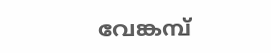വേങ്കമ്പ്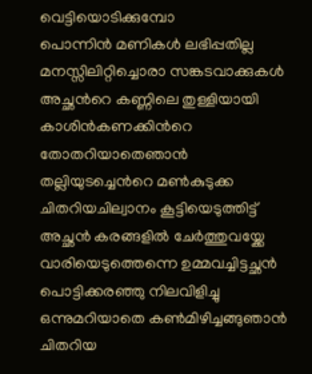വെട്ടിയൊടിക്കുമ്പോ
പൊന്നിന്‍ മണികള്‍ ലഭിപ്പതില്ല
മനസ്സിലിറ്റിച്ചൊരാ സങ്കടവാക്കുകള്‍
അച്ഛന്‍റെ കണ്ണിലെ തുള്ളിയായി
കാശിന്‍കണക്കിന്‍റെ തോതറിയാതെഞാന്‍
തല്ലിയുടച്ചെന്‍റെ മണ്‍കുടുക്ക
ചിതറിയചില്വാനം കൂട്ടിയെടുത്തിട്ട്
അച്ഛന്‍ കരങ്ങളില്‍ ചേര്‍ത്തുവയ്ക്കേ
വാരിയെടുത്തെന്നെ ഉമ്മവച്ചിട്ടച്ഛന്‍
പൊട്ടിക്കരഞ്ഞു നിലവിളിച്ചു
ഒന്നുമറിയാതെ കണ്‍മിഴിച്ചങ്ങുഞാന്‍
ചിതറിയ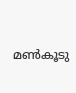മണ്‍കൂടു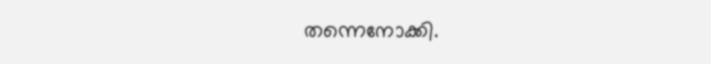തന്നെനോക്കി.